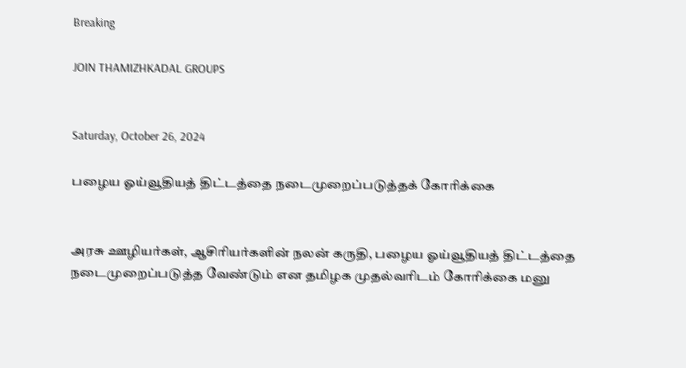Breaking

JOIN THAMIZHKADAL GROUPS


Saturday, October 26, 2024

பழைய ஓய்வூதியத் திட்டத்தை நடைமுறைப்படுத்தக் கோரிக்கை


அரசு ஊழியர்கள், ஆசிரியர்களின் நலன் கருதி, பழைய ஓய்வூதியத் திட்டத்தை நடைமுறைப்படுத்த வேண்டும் என தமிழக முதல்வரிடம் கோரிக்கை மனு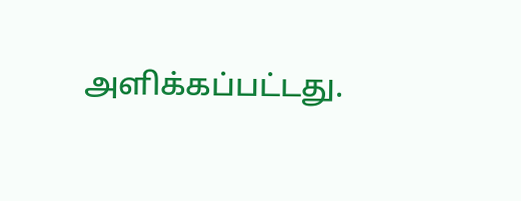அளிக்கப்பட்டது.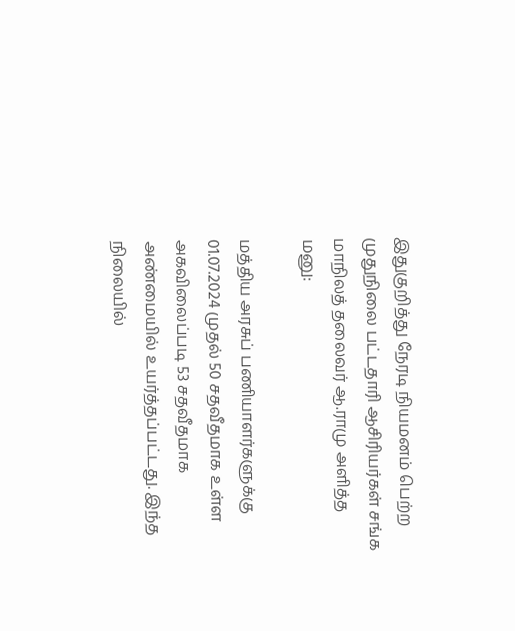இதுகுறித்து நேரடி நியமனம் பெற்ற முதுநிலை பட்டதாரி ஆசிரியர்கள் சங்க மாநிலத் தலைவர் ஆ.ராமு அளித்த மனு:

மத்திய அரசுப் பணியாளர்களுக்கு 01.07.2024 முதல் 50 சதவீதமாக உள்ள அகவிலைப்படி 53 சதவீதமாக அண்மையில் உயர்த்தப்பட்டது. இந்த நிலையில்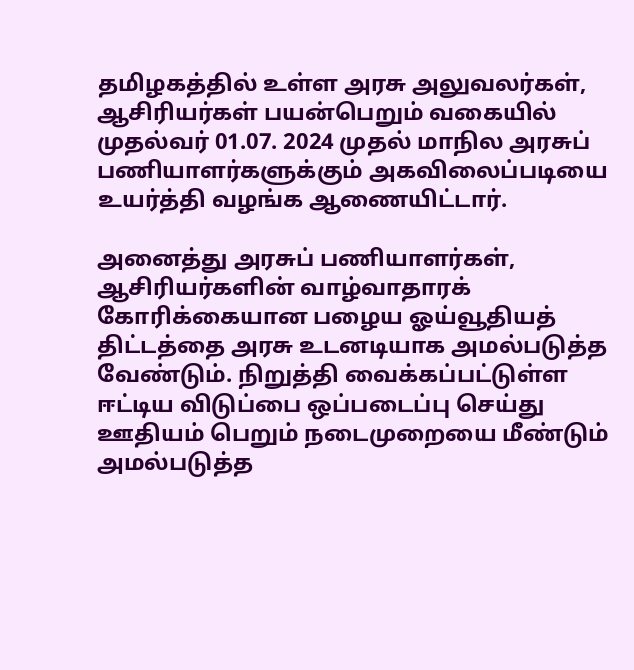தமிழகத்தில் உள்ள அரசு அலுவலர்கள், ஆசிரியர்கள் பயன்பெறும் வகையில் முதல்வர் 01.07. 2024 முதல் மாநில அரசுப் பணியாளர்களுக்கும் அகவிலைப்படியை உயர்த்தி வழங்க ஆணையிட்டார்.

அனைத்து அரசுப் பணியாளர்கள், ஆசிரியர்களின் வாழ்வாதாரக் கோரிக்கையான பழைய ஓய்வூதியத் திட்டத்தை அரசு உடனடியாக அமல்படுத்த வேண்டும். நிறுத்தி வைக்கப்பட்டுள்ள ஈட்டிய விடுப்பை ஒப்படைப்பு செய்து ஊதியம் பெறும் நடைமுறையை மீண்டும் அமல்படுத்த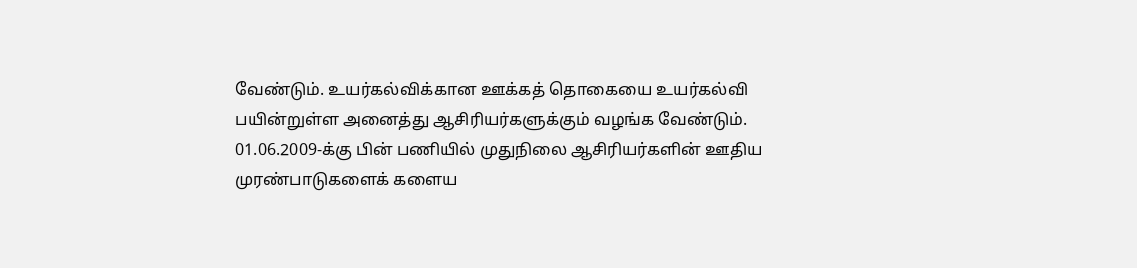வேண்டும். உயர்கல்விக்கான ஊக்கத் தொகையை உயர்கல்வி பயின்றுள்ள அனைத்து ஆசிரியர்களுக்கும் வழங்க வேண்டும். 01.06.2009-க்கு பின் பணியில் முதுநிலை ஆசிரியர்களின் ஊதிய முரண்பாடுகளைக் களைய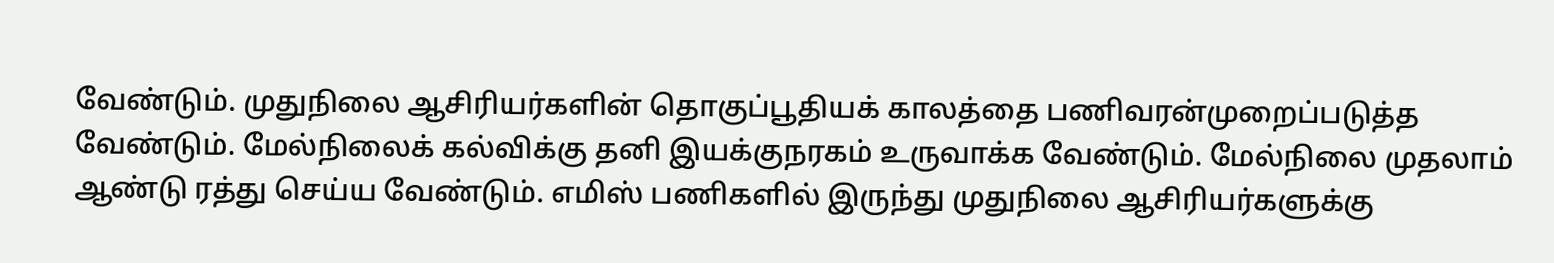வேண்டும். முதுநிலை ஆசிரியர்களின் தொகுப்பூதியக் காலத்தை பணிவரன்முறைப்படுத்த வேண்டும். மேல்நிலைக் கல்விக்கு தனி இயக்குநரகம் உருவாக்க வேண்டும். மேல்நிலை முதலாம் ஆண்டு ரத்து செய்ய வேண்டும். எமிஸ் பணிகளில் இருந்து முதுநிலை ஆசிரியர்களுக்கு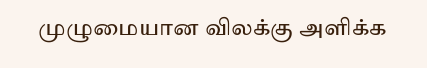முழுமையான விலக்கு அளிக்க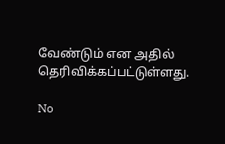வேண்டும் என அதில் தெரிவிக்கப்பட்டுள்ளது.

No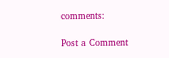comments:

Post a Comment